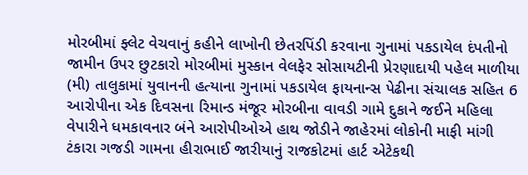મોરબીમાં ફ્લેટ વેચવાનું કહીને લાખોની છેતરપિંડી કરવાના ગુનામાં પકડાયેલ દંપતીનો જામીન ઉપર છુટકારો મોરબીમાં મુસ્કાન વેલફેર સોસાયટીની પ્રેરણાદાયી પહેલ માળીયા (મી) તાલુકામાં યુવાનની હત્યાના ગુનામાં પકડાયેલ ફાયનાન્સ પેઢીના સંચાલક સહિત 6 આરોપીના એક દિવસના રિમાન્ડ મંજૂર મોરબીના વાવડી ગામે દુકાને જઈને મહિલા વેપારીને ધમકાવનાર બંને આરોપીઓએ હાથ જોડીને જાહેરમાં લોકોની માફી માંગી ટંકારા ગજડી ગામના હીરાભાઈ જારીયાનું રાજકોટમાં હાર્ટ એટેકથી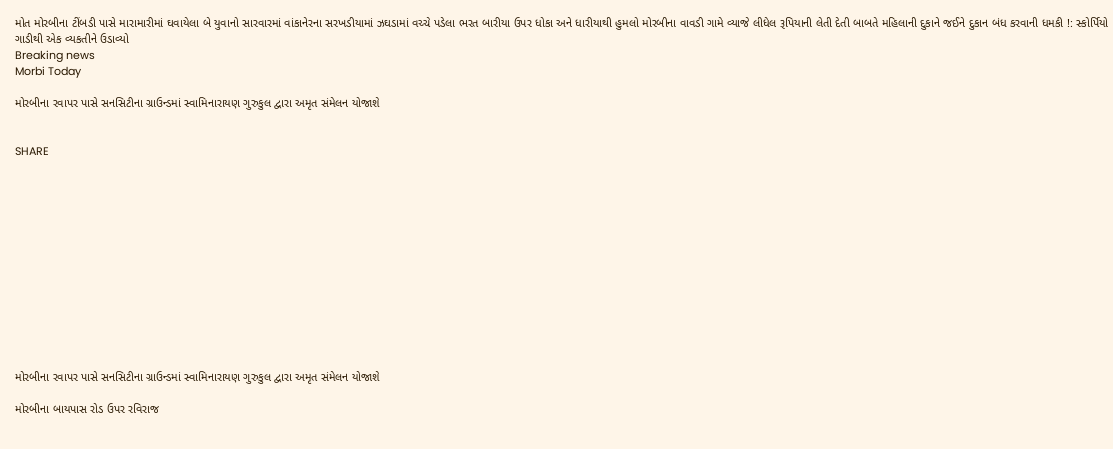મોત મોરબીના ટીંબડી પાસે મારામારીમાં ઘવાયેલા બે યુવાનો સારવારમાં વાંકાનેરના સરખડીયામાં ઝઘડામાં વચ્ચે પડેલા ભરત બારીયા ઉપર ધોકા અને ધારીયાથી હુમલો મોરબીના વાવડી ગામે વ્યાજે લીધેલ રૂપિયાની લેતી દેતી બાબતે મહિલાની દુકાને જઈને દુકાન બંધ કરવાની ધમકી !: સ્કોર્પિયો ગાડીથી એક વ્યકતીને ઉડાવ્યો
Breaking news
Morbi Today

મોરબીના રવાપર પાસે સનસિટીના ગ્રાઉન્ડમાં સ્વામિનારાયણ ગુરુકુલ દ્વારા અમૃત સંમેલન યોજાશે


SHARE













મોરબીના રવાપર પાસે સનસિટીના ગ્રાઉન્ડમાં સ્વામિનારાયણ ગુરુકુલ દ્વારા અમૃત સંમેલન યોજાશે

મોરબીના બાયપાસ રોડ ઉપર રવિરાજ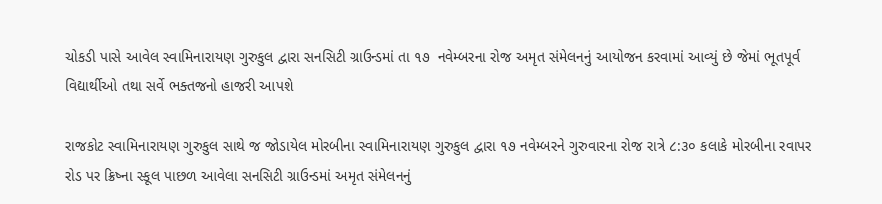ચોકડી પાસે આવેલ સ્વામિનારાયણ ગુરુકુલ દ્વારા સનસિટી ગ્રાઉન્ડમાં તા ૧૭  નવેમ્બરના રોજ અમૃત સંમેલનનું આયોજન કરવામાં આવ્યું છે જેમાં ભૂતપૂર્વ વિદ્યાર્થીઓ તથા સર્વે ભક્તજનો હાજરી આપશે

રાજકોટ સ્વામિનારાયણ ગુરુકુલ સાથે જ જોડાયેલ મોરબીના સ્વામિનારાયણ ગુરુકુલ દ્વારા ૧૭ નવેમ્બરને ગુરુવારના રોજ રાત્રે ૮:૩૦ કલાકે મોરબીના રવાપર રોડ પર ક્રિષ્ના સ્કૂલ પાછળ આવેલા સનસિટી ગ્રાઉન્ડમાં અમૃત સંમેલનનું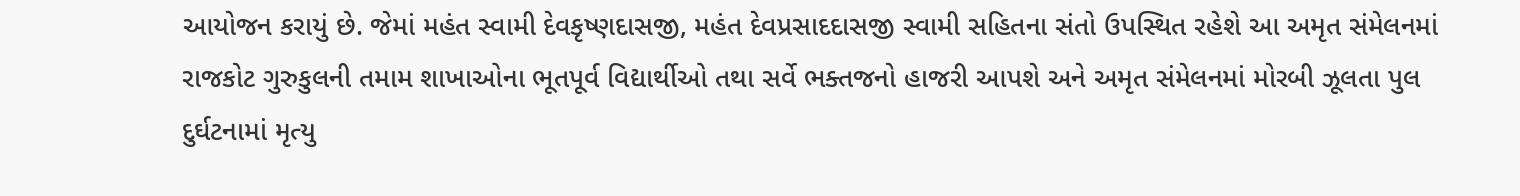આયોજન કરાયું છે. જેમાં મહંત સ્વામી દેવકૃષ્ણદાસજી, મહંત દેવપ્રસાદદાસજી સ્વામી સહિતના સંતો ઉપસ્થિત રહેશે આ અમૃત સંમેલનમાં રાજકોટ ગુરુકુલની તમામ શાખાઓના ભૂતપૂર્વ વિદ્યાર્થીઓ તથા સર્વે ભક્તજનો હાજરી આપશે અને અમૃત સંમેલનમાં મોરબી ઝૂલતા પુલ દુર્ઘટનામાં મૃત્યુ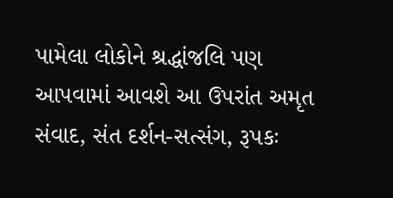પામેલા લોકોને શ્રદ્ધાંજલિ પણ આપવામાં આવશે આ ઉપરાંત અમૃત સંવાદ, સંત દર્શન-સત્સંગ, રૂપકઃ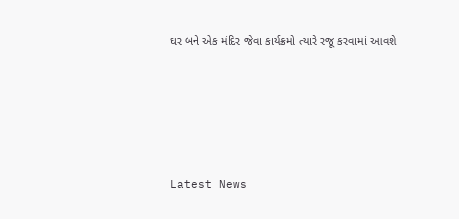ઘર બને એક મંદિર જેવા કાર્યક્રમો ત્યારે રજૂ કરવામાં આવશે






Latest News